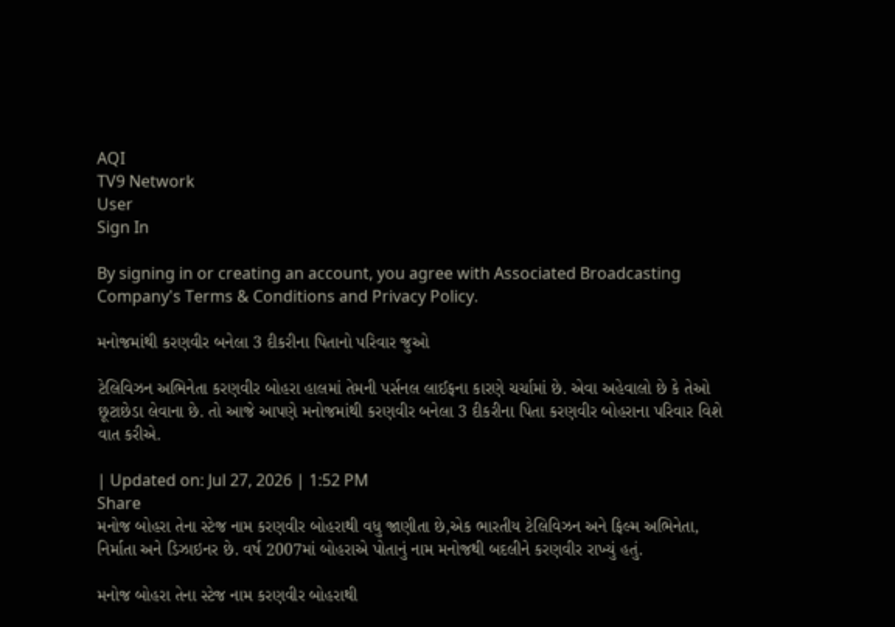AQI
TV9 Network
User
Sign In

By signing in or creating an account, you agree with Associated Broadcasting Company's Terms & Conditions and Privacy Policy.

મનોજમાંથી કરણવીર બનેલા 3 દીકરીના પિતાનો પરિવાર જુઓ

ટેલિવિઝન અભિનેતા કરણવીર બોહરા હાલમાં તેમની પર્સનલ લાઈફના કારણે ચર્ચામાં છે. એવા અહેવાલો છે કે તેઓ છૂટાછેડા લેવાના છે. તો આજે આપણે મનોજમાંથી કરણવીર બનેલા 3 દીકરીના પિતા કરણવીર બોહરાના પરિવાર વિશે વાત કરીએ.

| Updated on: Jul 27, 2026 | 1:52 PM
Share
મનોજ બોહરા તેના સ્ટેજ નામ કરણવીર બોહરાથી વધુ જાણીતા છે,એક ભારતીય ટેલિવિઝન અને ફિલ્મ અભિનેતા, નિર્માતા અને ડિઝાઇનર છે. વર્ષ 2007માં બોહરાએ પોતાનું નામ મનોજથી બદલીને કરણવીર રાખ્યું હતું.

મનોજ બોહરા તેના સ્ટેજ નામ કરણવીર બોહરાથી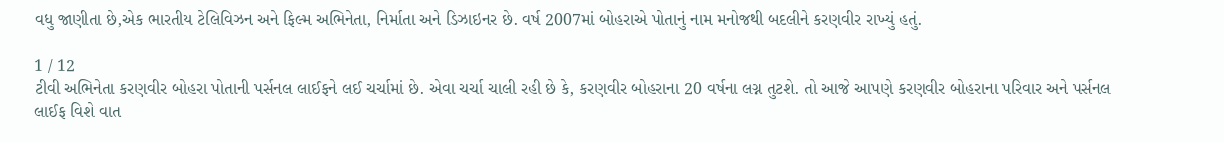વધુ જાણીતા છે,એક ભારતીય ટેલિવિઝન અને ફિલ્મ અભિનેતા, નિર્માતા અને ડિઝાઇનર છે. વર્ષ 2007માં બોહરાએ પોતાનું નામ મનોજથી બદલીને કરણવીર રાખ્યું હતું.

1 / 12
ટીવી અભિનેતા કરણવીર બોહરા પોતાની પર્સનલ લાઈફને લઈ ચર્ચામાં છે. એવા ચર્ચા ચાલી રહી છે કે, કરણવીર બોહરાના 20 વર્ષના લગ્ન તુટશે. તો આજે આપણે કરણવીર બોહરાના પરિવાર અને પર્સનલ લાઈફ વિશે વાત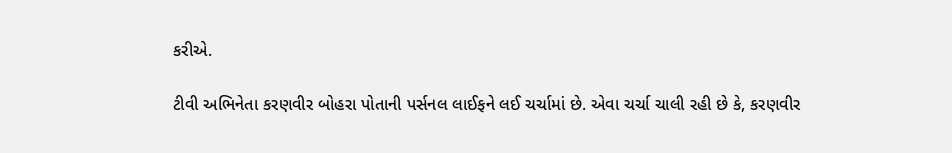કરીએ.

ટીવી અભિનેતા કરણવીર બોહરા પોતાની પર્સનલ લાઈફને લઈ ચર્ચામાં છે. એવા ચર્ચા ચાલી રહી છે કે, કરણવીર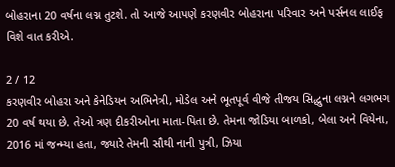બોહરાના 20 વર્ષના લગ્ન તુટશે. તો આજે આપણે કરણવીર બોહરાના પરિવાર અને પર્સનલ લાઈફ વિશે વાત કરીએ.

2 / 12
કરણવીર બોહરા અને કેનેડિયન અભિનેત્રી, મોડેલ અને ભૂતપૂર્વ વીજે તીજય સિદ્ધુના લગ્નને લગભગ 20 વર્ષ થયા છે. તેઓ ત્રણ દીકરીઓના માતા-પિતા છે. તેમના જોડિયા બાળકો, બેલા અને વિયેના, 2016 માં જન્મ્યા હતા, જ્યારે તેમની સૌથી નાની પુત્રી, ઝિયા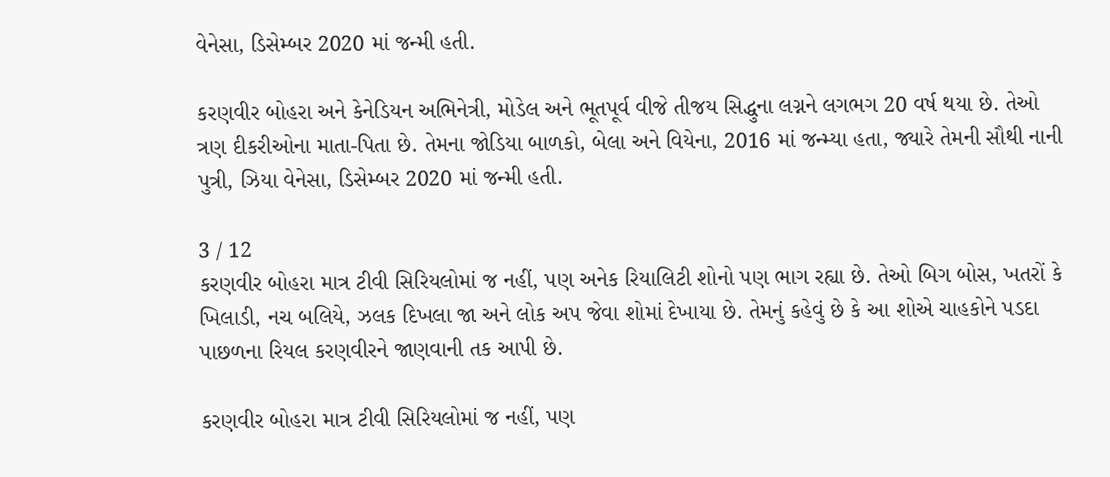વેનેસા, ડિસેમ્બર 2020 માં જન્મી હતી.

કરણવીર બોહરા અને કેનેડિયન અભિનેત્રી, મોડેલ અને ભૂતપૂર્વ વીજે તીજય સિદ્ધુના લગ્નને લગભગ 20 વર્ષ થયા છે. તેઓ ત્રણ દીકરીઓના માતા-પિતા છે. તેમના જોડિયા બાળકો, બેલા અને વિયેના, 2016 માં જન્મ્યા હતા, જ્યારે તેમની સૌથી નાની પુત્રી, ઝિયા વેનેસા, ડિસેમ્બર 2020 માં જન્મી હતી.

3 / 12
કરણવીર બોહરા માત્ર ટીવી સિરિયલોમાં જ નહીં, પણ અનેક રિયાલિટી શોનો પણ ભાગ રહ્યા છે. તેઓ બિગ બોસ, ખતરોં કે ખિલાડી, નચ બલિયે, ઝલક દિખલા જા અને લોક અપ જેવા શોમાં દેખાયા છે. તેમનું કહેવું છે કે આ શોએ ચાહકોને પડદા પાછળના રિયલ કરણવીરને જાણવાની તક આપી છે.

કરણવીર બોહરા માત્ર ટીવી સિરિયલોમાં જ નહીં, પણ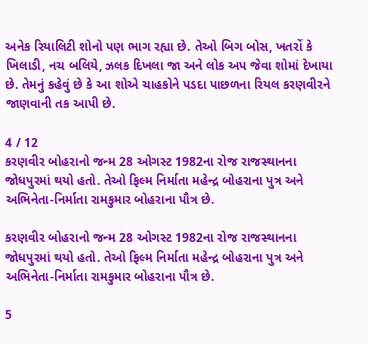અનેક રિયાલિટી શોનો પણ ભાગ રહ્યા છે. તેઓ બિગ બોસ, ખતરોં કે ખિલાડી, નચ બલિયે, ઝલક દિખલા જા અને લોક અપ જેવા શોમાં દેખાયા છે. તેમનું કહેવું છે કે આ શોએ ચાહકોને પડદા પાછળના રિયલ કરણવીરને જાણવાની તક આપી છે.

4 / 12
કરણવીર બોહરાનો જન્મ 28 ઓગસ્ટ 1982ના રોજ રાજસ્થાનના જોધપુરમાં થયો હતો. તેઓ ફિલ્મ નિર્માતા મહેન્દ્ર બોહરાના પુત્ર અને અભિનેતા-નિર્માતા રામકુમાર બોહરાના પૌત્ર છે.

કરણવીર બોહરાનો જન્મ 28 ઓગસ્ટ 1982ના રોજ રાજસ્થાનના જોધપુરમાં થયો હતો. તેઓ ફિલ્મ નિર્માતા મહેન્દ્ર બોહરાના પુત્ર અને અભિનેતા-નિર્માતા રામકુમાર બોહરાના પૌત્ર છે.

5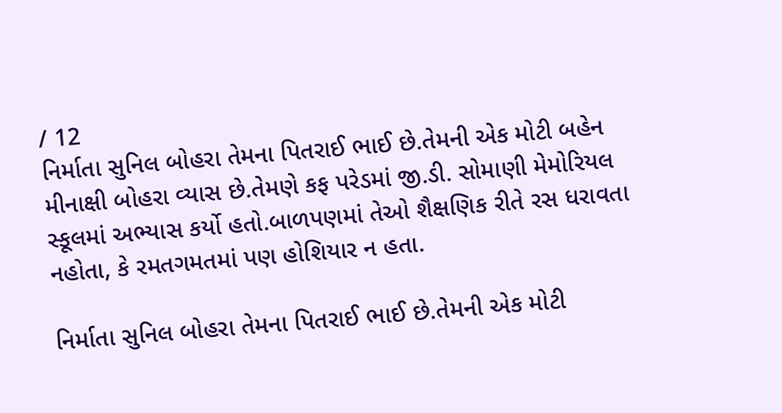/ 12
નિર્માતા સુનિલ બોહરા તેમના પિતરાઈ ભાઈ છે.તેમની એક મોટી બહેન મીનાક્ષી બોહરા વ્યાસ છે.તેમણે કફ પરેડમાં જી.ડી. સોમાણી મેમોરિયલ સ્કૂલમાં અભ્યાસ કર્યો હતો.બાળપણમાં તેઓ શૈક્ષણિક રીતે રસ ધરાવતા નહોતા, કે રમતગમતમાં પણ હોશિયાર ન હતા.

નિર્માતા સુનિલ બોહરા તેમના પિતરાઈ ભાઈ છે.તેમની એક મોટી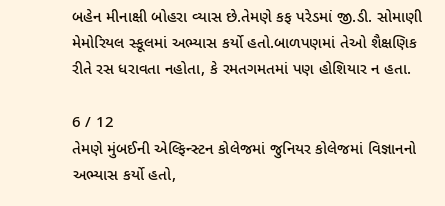બહેન મીનાક્ષી બોહરા વ્યાસ છે.તેમણે કફ પરેડમાં જી.ડી. સોમાણી મેમોરિયલ સ્કૂલમાં અભ્યાસ કર્યો હતો.બાળપણમાં તેઓ શૈક્ષણિક રીતે રસ ધરાવતા નહોતા, કે રમતગમતમાં પણ હોશિયાર ન હતા.

6 / 12
તેમણે મુંબઈની એલ્ફિન્સ્ટન કોલેજમાં જુનિયર કોલેજમાં વિજ્ઞાનનો અભ્યાસ કર્યો હતો,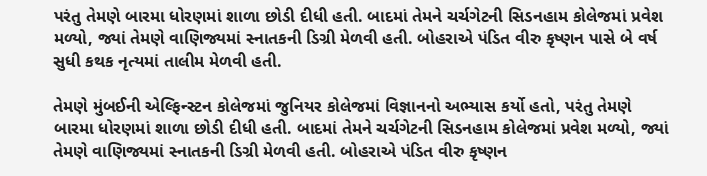પરંતુ તેમણે બારમા ધોરણમાં શાળા છોડી દીધી હતી. બાદમાં તેમને ચર્ચગેટની સિડનહામ કોલેજમાં પ્રવેશ મળ્યો, જ્યાં તેમણે વાણિજ્યમાં સ્નાતકની ડિગ્રી મેળવી હતી. બોહરાએ પંડિત વીરુ કૃષ્ણન પાસે બે વર્ષ સુધી કથક નૃત્યમાં તાલીમ મેળવી હતી.

તેમણે મુંબઈની એલ્ફિન્સ્ટન કોલેજમાં જુનિયર કોલેજમાં વિજ્ઞાનનો અભ્યાસ કર્યો હતો, પરંતુ તેમણે બારમા ધોરણમાં શાળા છોડી દીધી હતી. બાદમાં તેમને ચર્ચગેટની સિડનહામ કોલેજમાં પ્રવેશ મળ્યો, જ્યાં તેમણે વાણિજ્યમાં સ્નાતકની ડિગ્રી મેળવી હતી. બોહરાએ પંડિત વીરુ કૃષ્ણન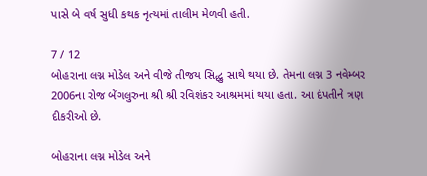પાસે બે વર્ષ સુધી કથક નૃત્યમાં તાલીમ મેળવી હતી.

7 / 12
બોહરાના લગ્ન મોડેલ અને વીજે તીજય સિદ્ધુ સાથે થયા છે. તેમના લગ્ન 3 નવેમ્બર 2006ના રોજ બેંગલુરુના શ્રી શ્રી રવિશંકર આશ્રમમાં થયા હતા. આ દંપતીને ત્રણ દીકરીઓ છે.

બોહરાના લગ્ન મોડેલ અને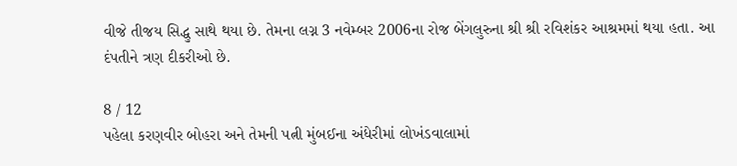વીજે તીજય સિદ્ધુ સાથે થયા છે. તેમના લગ્ન 3 નવેમ્બર 2006ના રોજ બેંગલુરુના શ્રી શ્રી રવિશંકર આશ્રમમાં થયા હતા. આ દંપતીને ત્રણ દીકરીઓ છે.

8 / 12
પહેલા કરણવીર બોહરા અને તેમની પત્ની મુંબઈના અંધેરીમાં લોખંડવાલામાં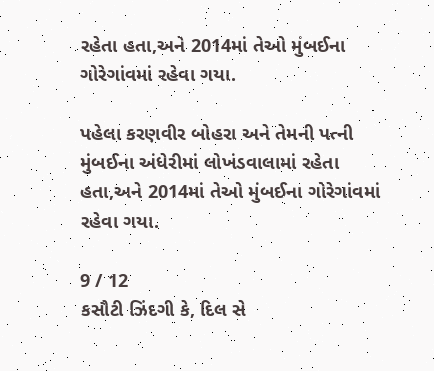રહેતા હતા,અને 2014માં તેઓ મુંબઈના ગોરેગાંવમાં રહેવા ગયા.

પહેલા કરણવીર બોહરા અને તેમની પત્ની મુંબઈના અંધેરીમાં લોખંડવાલામાં રહેતા હતા,અને 2014માં તેઓ મુંબઈના ગોરેગાંવમાં રહેવા ગયા.

9 / 12
કસૌટી ઝિંદગી કે, દિલ સે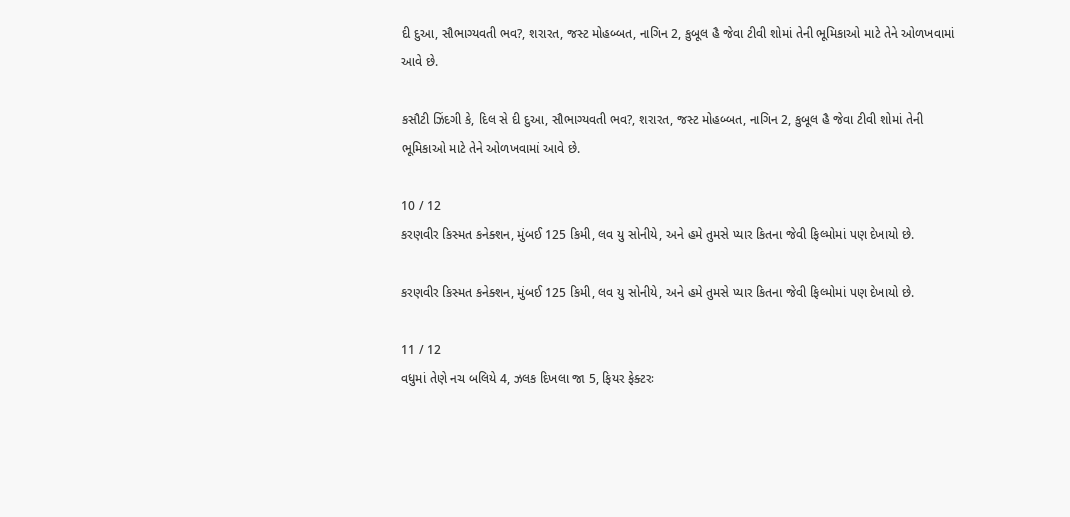દી દુઆ, સૌભાગ્યવતી ભવ?, શરારત, જસ્ટ મોહબ્બત, નાગિન 2, કુબૂલ હૈ જેવા ટીવી શોમાં તેની ભૂમિકાઓ માટે તેને ઓળખવામાં આવે છે.

કસૌટી ઝિંદગી કે, દિલ સે દી દુઆ, સૌભાગ્યવતી ભવ?, શરારત, જસ્ટ મોહબ્બત, નાગિન 2, કુબૂલ હૈ જેવા ટીવી શોમાં તેની ભૂમિકાઓ માટે તેને ઓળખવામાં આવે છે.

10 / 12
કરણવીર કિસ્મત કનેક્શન, મુંબઈ 125 કિમી, લવ યુ સોનીયે, અને હમે તુમસે પ્યાર કિતના જેવી ફિલ્મોમાં પણ દેખાયો છે.

કરણવીર કિસ્મત કનેક્શન, મુંબઈ 125 કિમી, લવ યુ સોનીયે, અને હમે તુમસે પ્યાર કિતના જેવી ફિલ્મોમાં પણ દેખાયો છે.

11 / 12
વધુમાં તેણે નચ બલિયે 4, ઝલક દિખલા જા 5, ફિયર ફેક્ટરઃ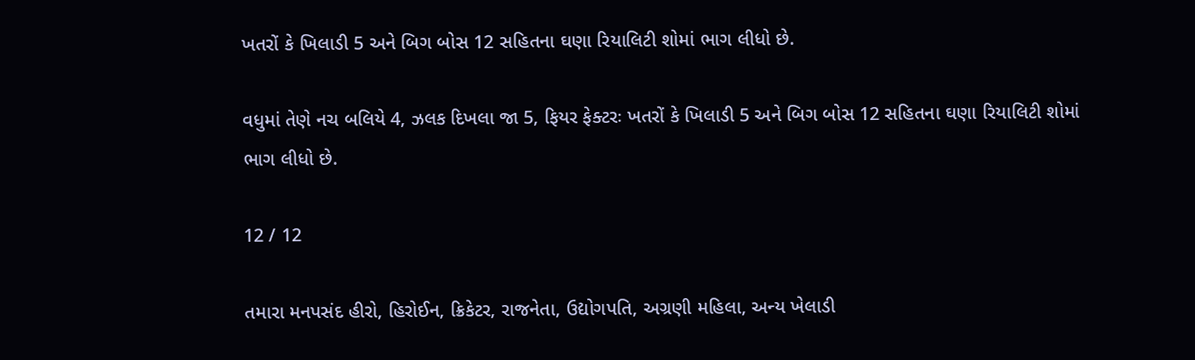ખતરોં કે ખિલાડી 5 અને બિગ બોસ 12 સહિતના ઘણા રિયાલિટી શોમાં ભાગ લીધો છે.

વધુમાં તેણે નચ બલિયે 4, ઝલક દિખલા જા 5, ફિયર ફેક્ટરઃ ખતરોં કે ખિલાડી 5 અને બિગ બોસ 12 સહિતના ઘણા રિયાલિટી શોમાં ભાગ લીધો છે.

12 / 12

તમારા મનપસંદ હીરો, હિરોઈન, ક્રિકેટર, રાજનેતા, ઉદ્યોગપતિ, અગ્રણી મહિલા, અન્ય ખેલાડી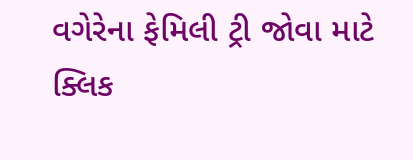વગેરેના ફેમિલી ટ્રી જોવા માટે ક્લિક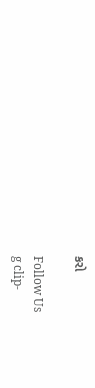કરો

Follow Us
g clip-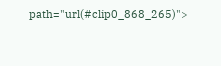path="url(#clip0_868_265)">